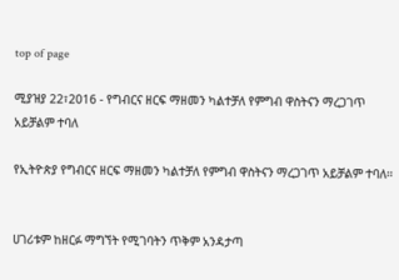top of page

ሚያዝያ 22፣2016 - የግብርና ዘርፍ ማዘመን ካልተቻለ የምግብ ዋስትናን ማረጋገጥ አይቻልም ተባለ

የኢትዮጵያ የግብርና ዘርፍ ማዘመን ካልተቻለ የምግብ ዋስትናን ማረጋገጥ አይቻልም ተባለ፡፡


ሀገሪቱም ከዘርፉ ማግኘት የሚገባትን ጥቅም አንዳታጣ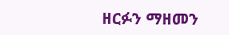ዘርፉን ማዘመን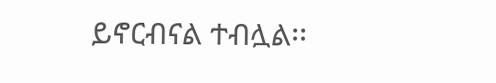ይኖርብናል ተብሏል፡፡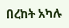በረከት አካሉ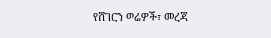የሸገርን ወሬዎች፣ መረጃ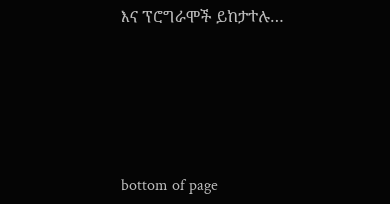እና ፕሮግራሞች ይከታተሉ…





bottom of page